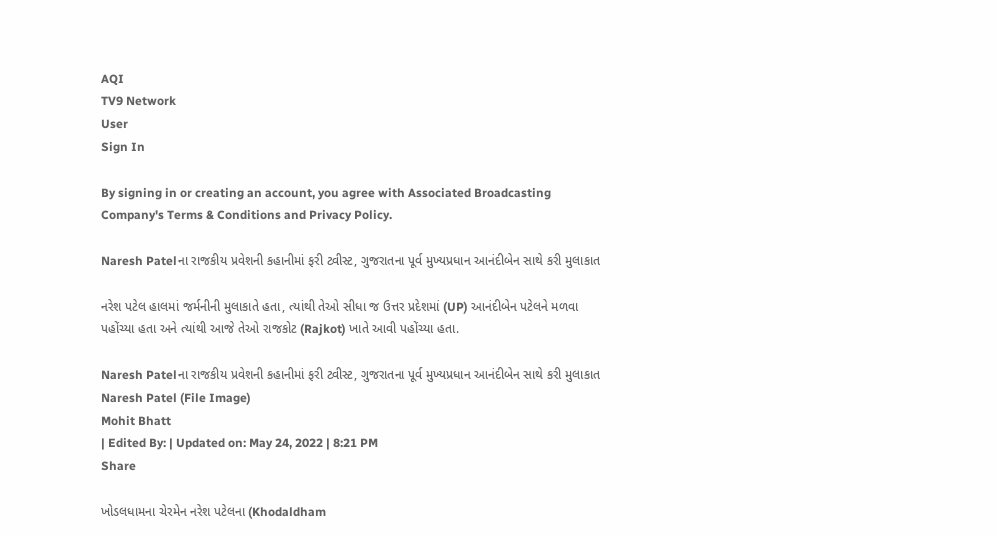AQI
TV9 Network
User
Sign In

By signing in or creating an account, you agree with Associated Broadcasting Company's Terms & Conditions and Privacy Policy.

Naresh Patelના રાજકીય પ્રવેશની કહાનીમાં ફરી ટ્વીસ્ટ, ગુજરાતના પૂર્વ મુખ્યપ્રધાન આનંદીબેન સાથે કરી મુલાકાત

નરેશ પટેલ હાલમાં જર્મનીની મુલાકાતે હતા, ત્યાંથી તેઓ સીધા જ ઉત્તર પ્રદેશમાં (UP) આનંદીબેન પટેલને મળવા પહોંચ્યા હતા અને ત્યાંથી આજે તેઓ રાજકોટ (Rajkot) ખાતે આવી પહોંચ્યા હતા.

Naresh Patelના રાજકીય પ્રવેશની કહાનીમાં ફરી ટ્વીસ્ટ, ગુજરાતના પૂર્વ મુખ્યપ્રધાન આનંદીબેન સાથે કરી મુલાકાત
Naresh Patel (File Image)
Mohit Bhatt
| Edited By: | Updated on: May 24, 2022 | 8:21 PM
Share

ખોડલધામના ચેરમેન નરેશ પટેલના (Khodaldham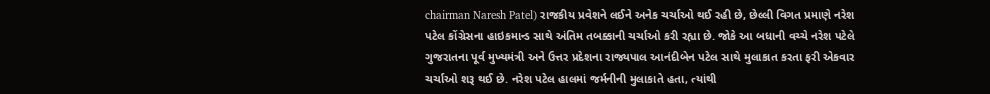chairman Naresh Patel) રાજકીય પ્રવેશને લઈને અનેક ચર્ચાઓ થઈ રહી છે, છેલ્લી વિગત પ્રમાણે નરેશ પટેલ કોંગ્રેસના હાઇકમાન્ડ સાથે અંતિમ તબક્કાની ચર્ચાઓ કરી રહ્યા છે. જોકે આ બધાની વચ્ચે નરેશ પટેલે ગુજરાતના પૂર્વ મુખ્યમંત્રી અને ઉત્તર પ્રદેશના રાજ્યપાલ આનંદીબેન પટેલ સાથે મુલાકાત કરતા ફરી એકવાર ચર્ચાઓ શરૂ થઈ છે. નરેશ પટેલ હાલમાં જર્મનીની મુલાકાતે હતા, ત્યાંથી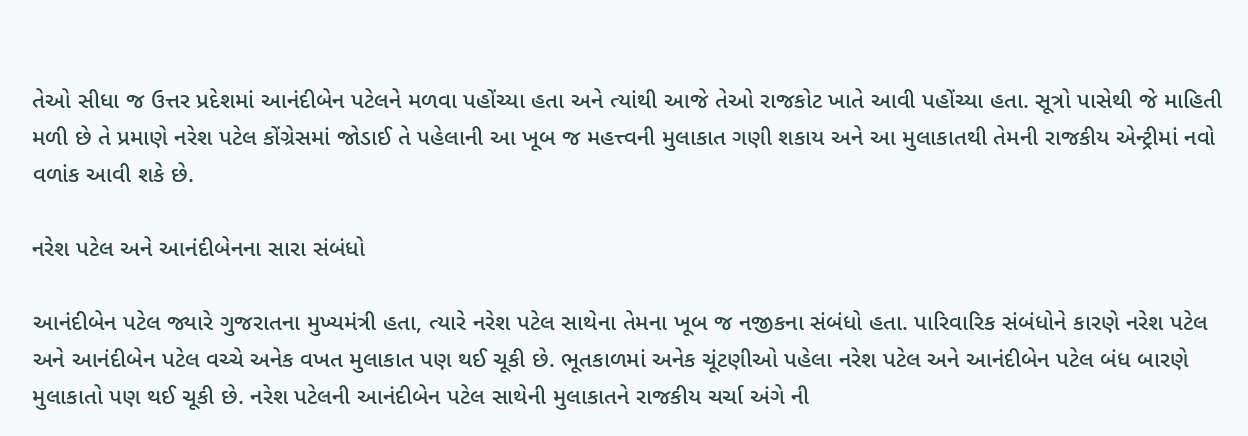તેઓ સીધા જ ઉત્તર પ્રદેશમાં આનંદીબેન પટેલને મળવા પહોંચ્યા હતા અને ત્યાંથી આજે તેઓ રાજકોટ ખાતે આવી પહોંચ્યા હતા. સૂત્રો પાસેથી જે માહિતી મળી છે તે પ્રમાણે નરેશ પટેલ કોંગ્રેસમાં જોડાઈ તે પહેલાની આ ખૂબ જ મહત્ત્વની મુલાકાત ગણી શકાય અને આ મુલાકાતથી તેમની રાજકીય એન્ટ્રીમાં નવો વળાંક આવી શકે છે.

નરેશ પટેલ અને આનંદીબેનના સારા સંબંધો

આનંદીબેન પટેલ જ્યારે ગુજરાતના મુખ્યમંત્રી હતા, ત્યારે નરેશ પટેલ સાથેના તેમના ખૂબ જ નજીકના સંબંધો હતા. પારિવારિક સંબંધોને કારણે નરેશ પટેલ અને આનંદીબેન પટેલ વચ્ચે અનેક વખત મુલાકાત પણ થઈ ચૂકી છે. ભૂતકાળમાં અનેક ચૂંટણીઓ પહેલા નરેશ પટેલ અને આનંદીબેન પટેલ બંધ બારણે મુલાકાતો પણ થઈ ચૂકી છે. નરેશ પટેલની આનંદીબેન પટેલ સાથેની મુલાકાતને રાજકીય ચર્ચા અંગે ની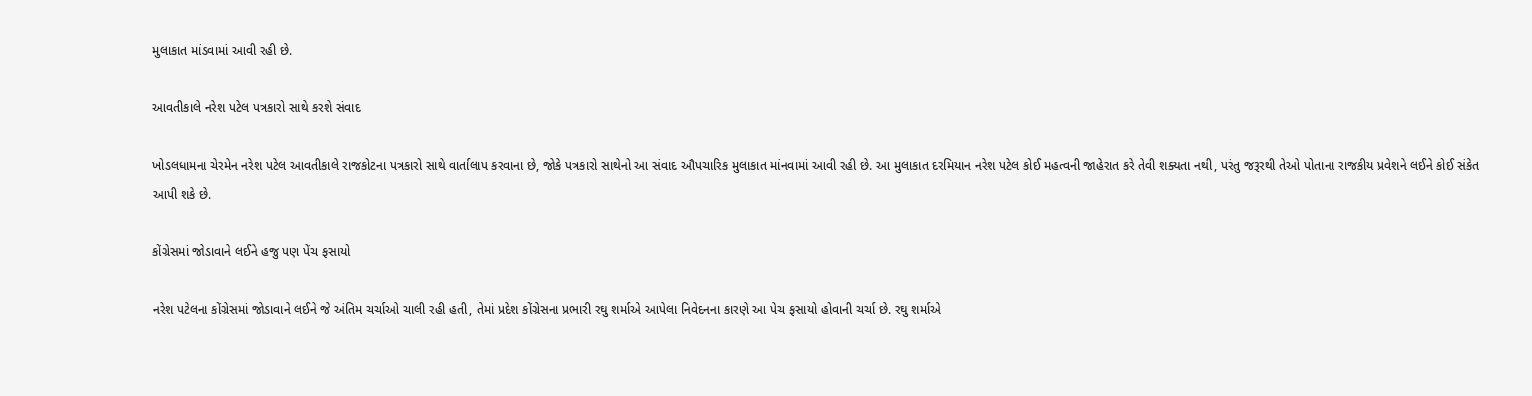મુલાકાત માંડવામાં આવી રહી છે.

આવતીકાલે નરેશ પટેલ પત્રકારો સાથે કરશે સંવાદ

ખોડલધામના ચેરમેન નરેશ પટેલ આવતીકાલે રાજકોટના પત્રકારો સાથે વાર્તાલાપ કરવાના છે, જોકે પત્રકારો સાથેનો આ સંવાદ ઔપચારિક મુલાકાત માંનવામાં આવી રહી છે. આ મુલાકાત દરમિયાન નરેશ પટેલ કોઈ મહત્વની જાહેરાત કરે તેવી શક્યતા નથી, પરંતુ જરૂરથી તેઓ પોતાના રાજકીય પ્રવેશને લઈને કોઈ સંકેત આપી શકે છે.

કોંગ્રેસમાં જોડાવાને લઈને હજુ પણ પેંચ ફસાયો

નરેશ પટેલના કોંગ્રેસમાં જોડાવાને લઈને જે અંતિમ ચર્ચાઓ ચાલી રહી હતી, તેમાં પ્રદેશ કોંગ્રેસના પ્રભારી રઘુ શર્માએ આપેલા નિવેદનના કારણે આ પેચ ફસાયો હોવાની ચર્ચા છે. રઘુ શર્માએ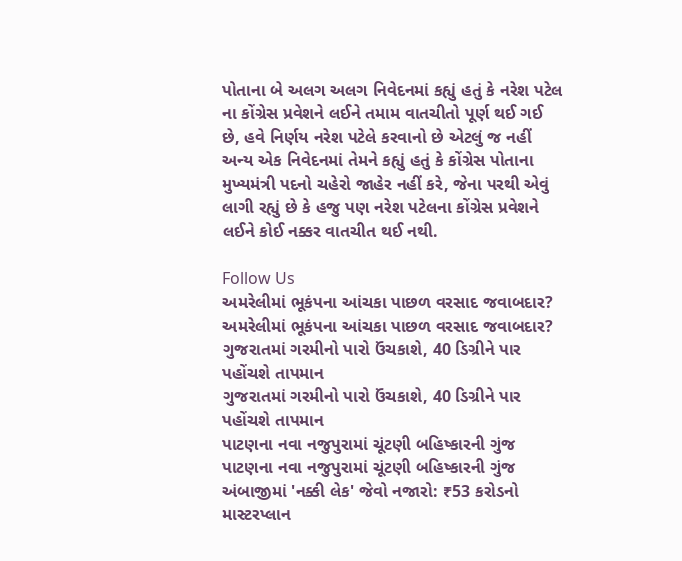પોતાના બે અલગ અલગ નિવેદનમાં કહ્યું હતું કે નરેશ પટેલ ના કોંગ્રેસ પ્રવેશને લઈને તમામ વાતચીતો પૂર્ણ થઈ ગઈ છે, હવે નિર્ણય નરેશ પટેલે કરવાનો છે એટલું જ નહીં અન્ય એક નિવેદનમાં તેમને કહ્યું હતું કે કોંગ્રેસ પોતાના મુખ્યમંત્રી પદનો ચહેરો જાહેર નહીં કરે, જેના પરથી એવું લાગી રહ્યું છે કે હજુ પણ નરેશ પટેલના કોંગ્રેસ પ્રવેશને લઈને કોઈ નક્કર વાતચીત થઈ નથી.

Follow Us
અમરેલીમાં ભૂકંપના આંચકા પાછળ વરસાદ જવાબદાર?
અમરેલીમાં ભૂકંપના આંચકા પાછળ વરસાદ જવાબદાર?
ગુજરાતમાં ગરમીનો પારો ઉંચકાશે, 40 ડિગ્રીને પાર પહોંચશે તાપમાન
ગુજરાતમાં ગરમીનો પારો ઉંચકાશે, 40 ડિગ્રીને પાર પહોંચશે તાપમાન
પાટણના નવા નજુપુરામાં ચૂંટણી બહિષ્કારની ગુંજ
પાટણના નવા નજુપુરામાં ચૂંટણી બહિષ્કારની ગુંજ
અંબાજીમાં 'નક્કી લેક' જેવો નજારો: ₹53 કરોડનો માસ્ટરપ્લાન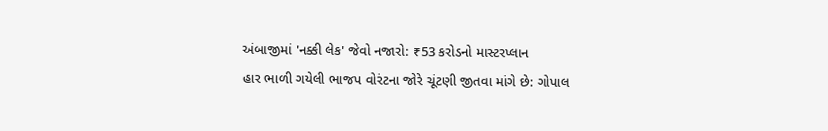અંબાજીમાં 'નક્કી લેક' જેવો નજારો: ₹53 કરોડનો માસ્ટરપ્લાન
હાર ભાળી ગયેલી ભાજપ વોરંટના જોરે ચૂંટણી જીતવા માંગે છે: ગોપાલ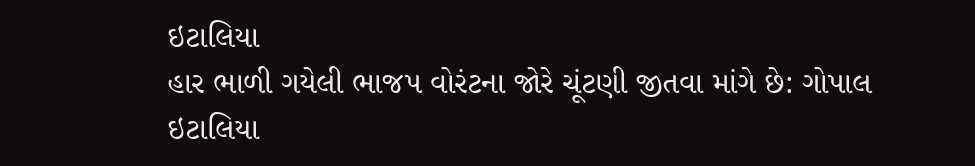ઇટાલિયા
હાર ભાળી ગયેલી ભાજપ વોરંટના જોરે ચૂંટણી જીતવા માંગે છે: ગોપાલ ઇટાલિયા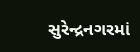સુરેન્દ્રનગરમાં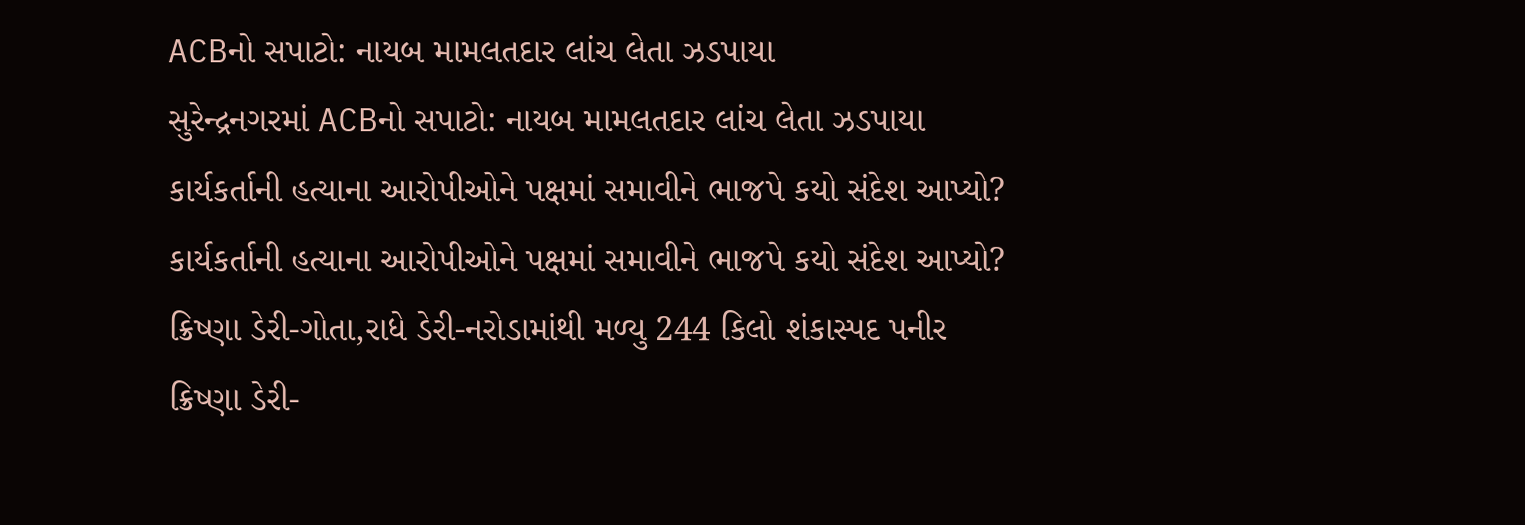ACBનો સપાટો: નાયબ મામલતદાર લાંચ લેતા ઝડપાયા
સુરેન્દ્રનગરમાં ACBનો સપાટો: નાયબ મામલતદાર લાંચ લેતા ઝડપાયા
કાર્યકર્તાની હત્યાના આરોપીઓને પક્ષમાં સમાવીને ભાજપે કયો સંદેશ આપ્યો?
કાર્યકર્તાની હત્યાના આરોપીઓને પક્ષમાં સમાવીને ભાજપે કયો સંદેશ આપ્યો?
ક્રિષ્ણા ડેરી-ગોતા,રાધે ડેરી-નરોડામાંથી મળ્યુ 244 કિલો શંકાસ્પદ પનીર
ક્રિષ્ણા ડેરી-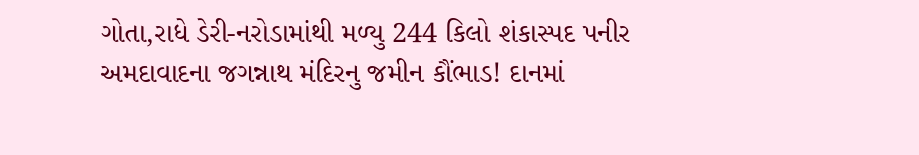ગોતા,રાધે ડેરી-નરોડામાંથી મળ્યુ 244 કિલો શંકાસ્પદ પનીર
અમદાવાદના જગન્નાથ મંદિરનુ જમીન કૌંભાડ! દાનમાં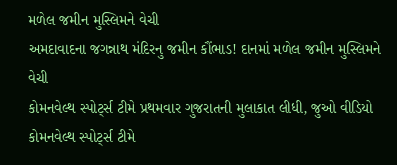મળેલ જમીન મુસ્લિમને વેચી
અમદાવાદના જગન્નાથ મંદિરનુ જમીન કૌંભાડ! દાનમાં મળેલ જમીન મુસ્લિમને વેચી
કોમનવેલ્થ સ્પોર્ટ્સ ટીમે પ્રથમવાર ગુજરાતની મુલાકાત લીધી, જુઓ વીડિયો
કોમનવેલ્થ સ્પોર્ટ્સ ટીમે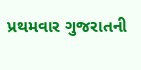પ્રથમવાર ગુજરાતની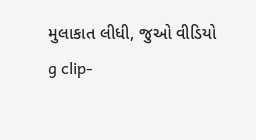મુલાકાત લીધી, જુઓ વીડિયો
g clip-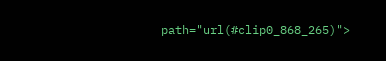path="url(#clip0_868_265)">